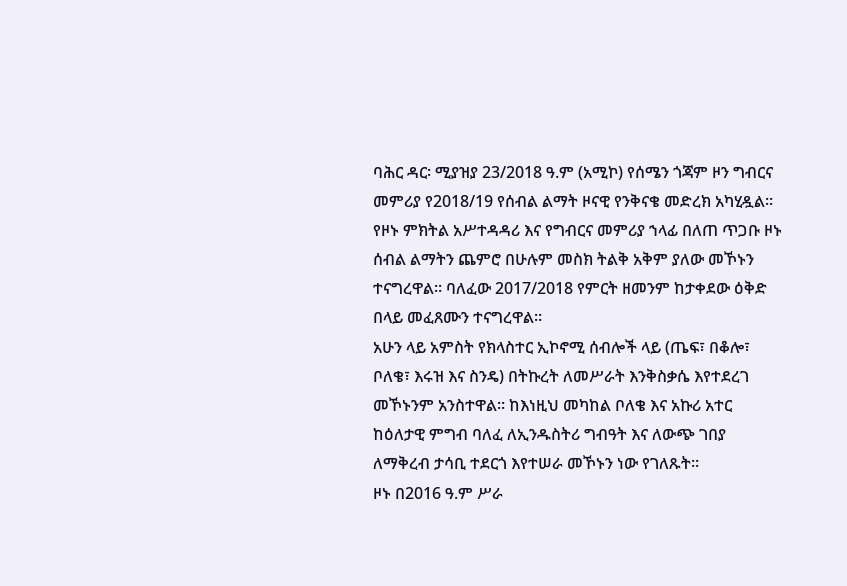ባሕር ዳር፡ ሚያዝያ 23/2018 ዓ.ም (አሚኮ) የሰሜን ጎጃም ዞን ግብርና መምሪያ የ2018/19 የሰብል ልማት ዞናዊ የንቅናቄ መድረክ አካሂዷል።
የዞኑ ምክትል አሥተዳዳሪ እና የግብርና መምሪያ ኀላፊ በለጠ ጥጋቡ ዞኑ ሰብል ልማትን ጨምሮ በሁሉም መስክ ትልቅ አቅም ያለው መኾኑን ተናግረዋል። ባለፈው 2017/2018 የምርት ዘመንም ከታቀደው ዕቅድ በላይ መፈጸሙን ተናግረዋል።
አሁን ላይ አምስት የክላስተር ኢኮኖሚ ሰብሎች ላይ (ጤፍ፣ በቆሎ፣ ቦለቄ፣ እሩዝ እና ስንዴ) በትኩረት ለመሥራት እንቅስቃሴ እየተደረገ መኾኑንም አንስተዋል። ከእነዚህ መካከል ቦለቄ እና አኩሪ አተር ከዕለታዊ ምግብ ባለፈ ለኢንዱስትሪ ግብዓት እና ለውጭ ገበያ ለማቅረብ ታሳቢ ተደርጎ እየተሠራ መኾኑን ነው የገለጹት።
ዞኑ በ2016 ዓ.ም ሥራ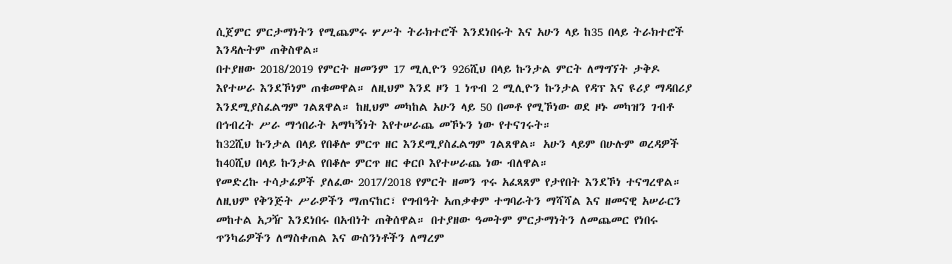ሲጀምር ምርታማነትን የሚጨምሩ ሦሥት ትራክተሮች እንደነበሩት እና አሁን ላይ ከ35 በላይ ትራክተሮች እንዳሉትም ጠቅስዋል።
በተያዘው 2018/2019 የምርት ዘመንም 17 ሚሊዮን 926ሺህ በላይ ኩንታል ምርት ለማግኘት ታቅዶ እየተሠራ እንደኾነም ጠቁመዋል። ለዚህም እንደ ዞን 1 ነጥብ 2 ሚሊዮን ኩንታል የዳፕ እና ዩሪያ ማዳበሪያ እንደሚያስፈልግም ገልጸዋል። ከዚህም መካከል አሁን ላይ 50 በመቶ የሚኾነው ወደ ዞኑ መካዝን ገብቶ በኅብረት ሥራ ማኅበራት አማካኝነት እየተሠራጨ መኾኑን ነው የተናገሩት።
ከ32ሺህ ኩንታል በላይ የበቆሎ ምርጥ ዘር እንደሚያስፈልግም ገልጸዋል። አሁን ላይም በሁሉም ወረዳዎች ከ40ሺህ በላይ ኩንታል የበቆሎ ምርጥ ዘር ቀርቦ እየተሠራጨ ነው ብለዋል።
የመድረኩ ተሳታፊዎች ያለፈው 2017/2018 የምርት ዘመን ጥሩ አፈጻጸም የታየበት እንደኾነ ተናግረዋል። ለዚህም የቅንጅት ሥራዎችን ማጠናከር፣ የግብዓት አጠቃቀም ተግባራትን ማሻሻል እና ዘመናዊ አሠራርን መከተል አጋዥ እንደነበሩ በአብነት ጠቅሰዋል። በተያዘው ዓመትም ምርታማነትን ለመጨመር የነበሩ ጥንካሬዎችን ለማስቀጠል እና ውስንነቶችን ለማረም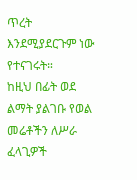ጥረት እንደሚያደርጉም ነው የተናገሩት።
ከዚህ በፊት ወደ ልማት ያልገቡ የወል መሬቶችን ለሥራ ፈላጊዎች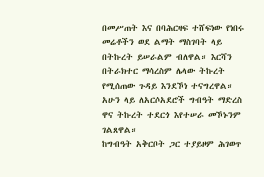በመሥጠት እና በባሕርዛፍ ተሸፍነው የነበሩ መሬቶችን ወደ ልማት ማስገባት ላይ በትኩረት ይሠራልም ብለዋል። እርሻን በትራክተር ማሳረስም ሌላው ትኩረት የሚሰጠው ጉዳይ እንደኾነ ተናግረዋል። አሁን ላይ ለአርሶአደሮች ግብዓት ማድረስ ዋና ትኩረት ተደርጎ እየተሠራ መኾኑንም ገልጸዋል።
ከግብዓት አቅርቦት ጋር ተያይዞም ሕገወጥ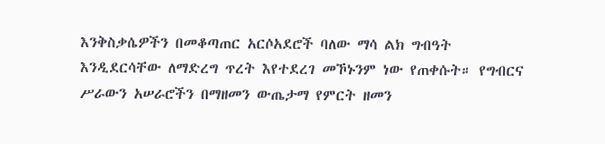እንቅስቃሴዎችን በመቆጣጠር አርሶአደሮች ባለው ማሳ ልክ ግብዓት እንዲደርሳቸው ለማድረግ ጥረት እየተደረገ መኾኑንም ነው የጠቀሱት። የግብርና ሥራውን አሠራሮችን በማዘመን ውጤታማ የምርት ዘመን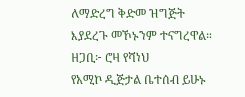ለማድረግ ቅድመ ዝግጅት እያደረጉ መኾኑንም ተናግረዋል።
ዘጋቢ፦ ሮዛ የሻነህ
የአሚኮ ዲጅታል ቤተሰብ ይሁኑ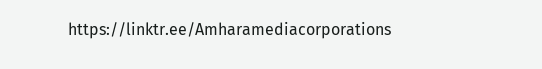https://linktr.ee/Amharamediacorporations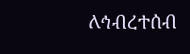ለኅብረተሰብ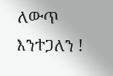ለውጥ እንተጋለን !